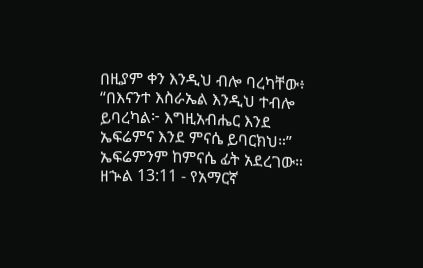በዚያም ቀን እንዲህ ብሎ ባረካቸው፥ “በእናንተ እስራኤል እንዲህ ተብሎ ይባረካል፦ እግዚአብሔር እንደ ኤፍሬምና እንደ ምናሴ ይባርክህ።” ኤፍሬምንም ከምናሴ ፊት አደረገው።
ዘኍል 13:11 - የአማርኛ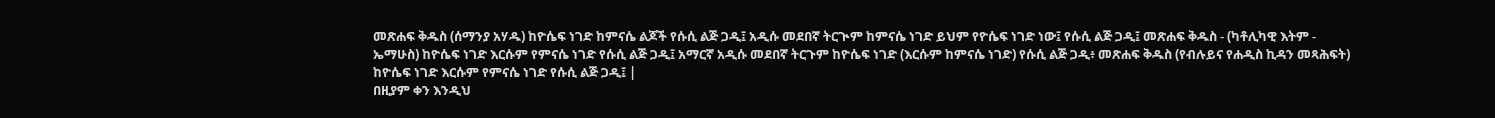መጽሐፍ ቅዱስ (ሰማንያ አሃዱ) ከዮሴፍ ነገድ ከምናሴ ልጆች የሱሲ ልጅ ጋዲ፤ አዲሱ መደበኛ ትርጒም ከምናሴ ነገድ ይህም የዮሴፍ ነገድ ነው፤ የሱሲ ልጅ ጋዲ፤ መጽሐፍ ቅዱስ - (ካቶሊካዊ እትም - ኤማሁስ) ከዮሴፍ ነገድ እርሱም የምናሴ ነገድ የሱሲ ልጅ ጋዲ፤ አማርኛ አዲሱ መደበኛ ትርጉም ከዮሴፍ ነገድ (እርሱም ከምናሴ ነገድ) የሱሲ ልጅ ጋዲ፥ መጽሐፍ ቅዱስ (የብሉይና የሐዲስ ኪዳን መጻሕፍት) ከዮሴፍ ነገድ እርሱም የምናሴ ነገድ የሱሲ ልጅ ጋዲ፤ |
በዚያም ቀን እንዲህ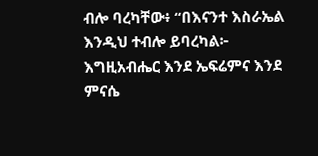ብሎ ባረካቸው፥ “በእናንተ እስራኤል እንዲህ ተብሎ ይባረካል፦ እግዚአብሔር እንደ ኤፍሬምና እንደ ምናሴ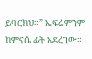ይባርክህ።” ኤፍሬምንም ከምናሴ ፊት አደረገው።